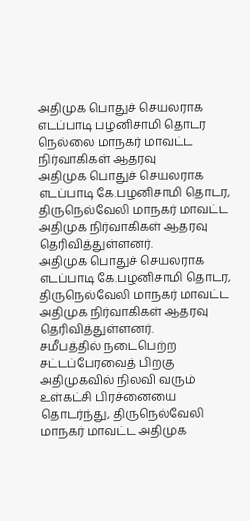அதிமுக பொதுச் செயலராக எடப்பாடி பழனிசாமி தொடர நெல்லை மாநகர் மாவட்ட நிர்வாகிகள் ஆதரவு
அதிமுக பொதுச் செயலராக எடப்பாடி கே.பழனிசாமி தொடர, திருநெல்வேலி மாநகர் மாவட்ட அதிமுக நிர்வாகிகள் ஆதரவு தெரிவித்துள்ளனர்.
அதிமுக பொதுச் செயலராக எடப்பாடி கே.பழனிசாமி தொடர, திருநெல்வேலி மாநகர் மாவட்ட அதிமுக நிர்வாகிகள் ஆதரவு தெரிவித்துள்ளனர்.
சமீபத்தில் நடைபெற்ற சட்டப்பேரவைத் பிறகு அதிமுகவில் நிலவி வரும் உள்கட்சி பிரச்னையை தொடர்ந்து, திருநெல்வேலி மாநகர் மாவட்ட அதிமுக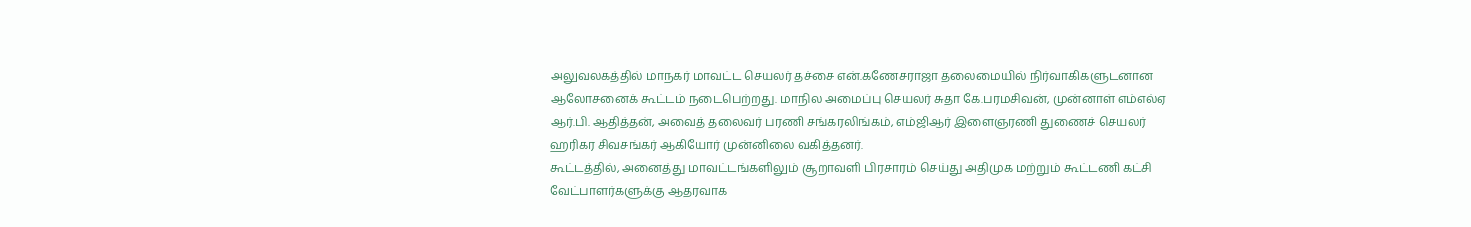அலுவலகத்தில் மாநகர் மாவட்ட செயலர் தச்சை என்.கணேசராஜா தலைமையில் நிர்வாகிகளுடனான ஆலோசனைக் கூட்டம் நடைபெற்றது. மாநில அமைப்பு செயலர் சுதா கே.பரமசிவன், முன்னாள் எம்எல்ஏ ஆர்.பி. ஆதித்தன், அவைத் தலைவர் பரணி சங்கரலிங்கம், எம்ஜிஆர் இளைஞரணி துணைச் செயலர் ஹரிகர சிவசங்கர் ஆகியோர் முன்னிலை வகித்தனர்.
கூட்டத்தில், அனைத்து மாவட்டங்களிலும் சூறாவளி பிரசாரம் செய்து அதிமுக மற்றும் கூட்டணி கட்சி வேட்பாளர்களுக்கு ஆதரவாக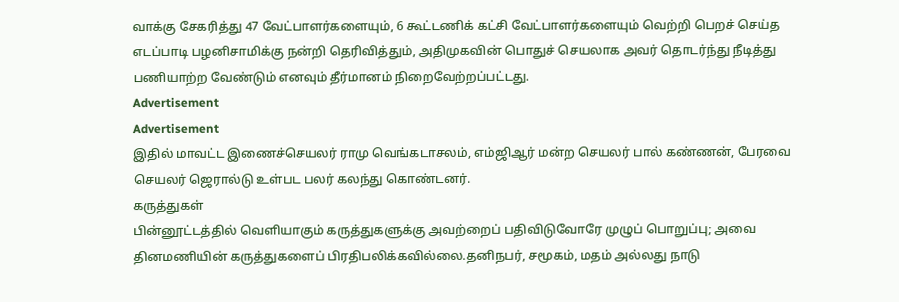வாக்கு சேகரித்து 47 வேட்பாளர்களையும், 6 கூட்டணிக் கட்சி வேட்பாளர்களையும் வெற்றி பெறச் செய்த எடப்பாடி பழனிசாமிக்கு நன்றி தெரிவித்தும், அதிமுகவின் பொதுச் செயலாக அவர் தொடர்ந்து நீடித்து பணியாற்ற வேண்டும் எனவும் தீர்மானம் நிறைவேற்றப்பட்டது.
Advertisement
Advertisement
இதில் மாவட்ட இணைச்செயலர் ராமு வெங்கடாசலம், எம்ஜிஆர் மன்ற செயலர் பால் கண்ணன், பேரவை செயலர் ஜெரால்டு உள்பட பலர் கலந்து கொண்டனர்.
கருத்துகள்
பின்னூட்டத்தில் வெளியாகும் கருத்துகளுக்கு அவற்றைப் பதிவிடுவோரே முழுப் பொறுப்பு; அவை தினமணியின் கருத்துகளைப் பிரதிபலிக்கவில்லை.தனிநபர், சமூகம், மதம் அல்லது நாடு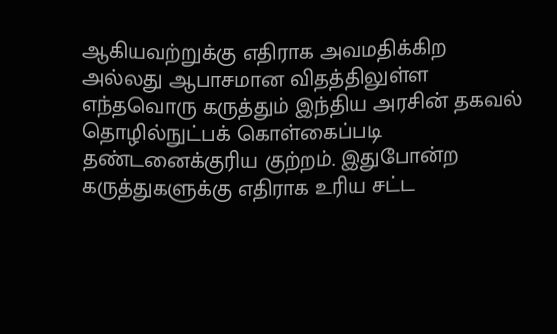ஆகியவற்றுக்கு எதிராக அவமதிக்கிற அல்லது ஆபாசமான விதத்திலுள்ள எந்தவொரு கருத்தும் இந்திய அரசின் தகவல் தொழில்நுட்பக் கொள்கைப்படி தண்டனைக்குரிய குற்றம். இதுபோன்ற கருத்துகளுக்கு எதிராக உரிய சட்ட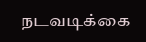நடவடிக்கை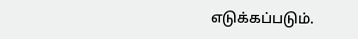எடுக்கப்படும்.